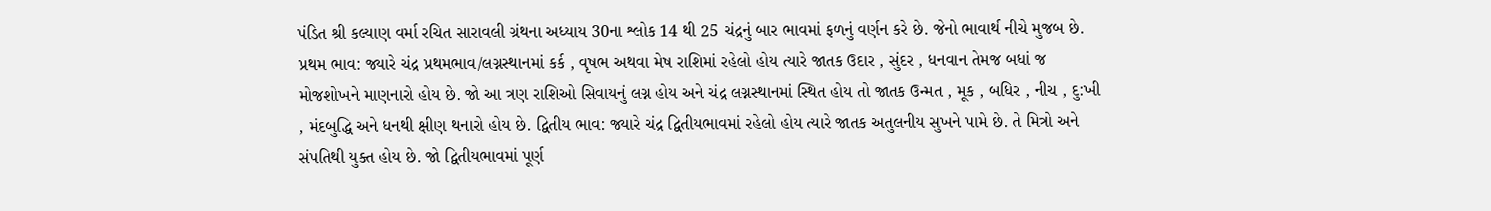પંડિત શ્રી કલ્યાણ વર્મા રચિત સારાવલી ગ્રંથના અધ્યાય 30ના શ્લોક 14 થી 25 ચંદ્રનું બાર ભાવમાં ફળનું વર્ણન કરે છે. જેનો ભાવાર્થ નીચે મુજબ છે. પ્રથમ ભાવ: જ્યારે ચંદ્ર પ્રથમભાવ/લગ્નસ્થાનમાં કર્ક , વૃષભ અથવા મેષ રાશિમાં રહેલો હોય ત્યારે જાતક ઉદાર , સુંદર , ધનવાન તેમજ બધાં જ મોજશોખને માણનારો હોય છે. જો આ ત્રણ રાશિઓ સિવાયનું લગ્ન હોય અને ચંદ્ર લગ્નસ્થાનમાં સ્થિત હોય તો જાતક ઉન્મત , મૂક , બધિર , નીચ , દુ:ખી , મંદબુદ્ધિ અને ધનથી ક્ષીણ થનારો હોય છે. દ્વિતીય ભાવ: જ્યારે ચંદ્ર દ્વિતીયભાવમાં રહેલો હોય ત્યારે જાતક અતુલનીય સુખને પામે છે. તે મિત્રો અને સંપતિથી યુક્ત હોય છે. જો દ્વિતીયભાવમાં પૂર્ણ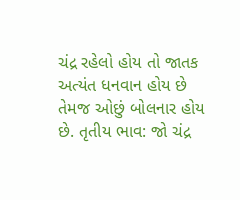ચંદ્ર રહેલો હોય તો જાતક અત્યંત ધનવાન હોય છે તેમજ ઓછું બોલનાર હોય છે. તૃતીય ભાવ: જો ચંદ્ર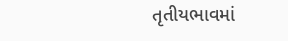તૃતીયભાવમાં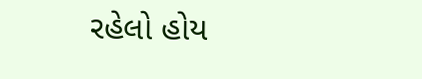રહેલો હોય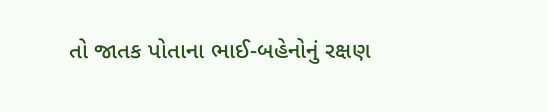તો જાતક પોતાના ભાઈ-બહેનોનું રક્ષણ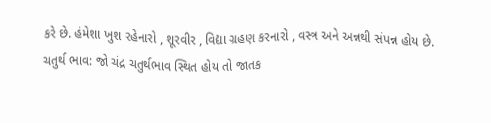કરે છે. હંમેશા ખુશ રહેનારો , શૂરવીર , વિદ્યા ગ્રહણ કરનારો , વસ્ત્ર અને અન્નથી સંપન્ન હોય છે. ચતુર્થ ભાવ: જો ચંદ્ર ચતુર્થભાવ સ્થિત હોય તો જાતક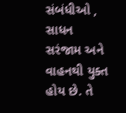સંબંધીઓ , સાધન સરંજામ અને વાહનથી યુક્ત હોય છે. તે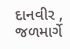દાનવીર , જળમાર્ગે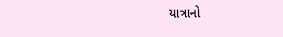યાત્રાનો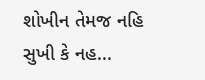શોખીન તેમજ નહિ સુખી કે નહ...